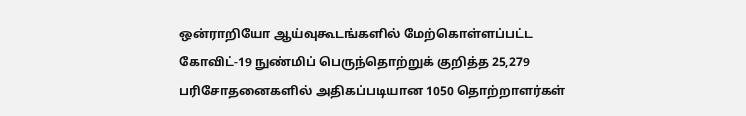ஒன்ராறியோ ஆய்வுகூடங்களில் மேற்கொள்ளப்பட்ட கோவிட்-19 நுண்மிப் பெருந்தொற்றுக் குறித்த 25,279 பரிசோதனைகளில் அதிகப்படியான 1050 தொற்றாளர்கள்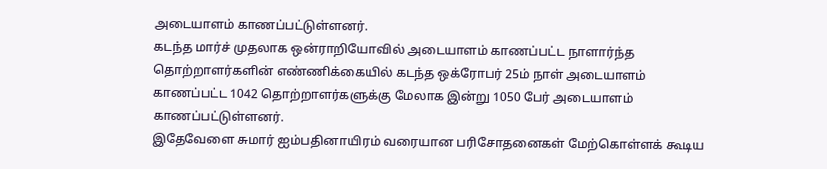அடையாளம் காணப்பட்டுள்ளனர்.
கடந்த மார்ச் முதலாக ஒன்ராறியோவில் அடையாளம் காணப்பட்ட நாளார்ந்த தொற்றாளர்களின் எண்ணிக்கையில் கடந்த ஒக்ரோபர் 25ம் நாள் அடையாளம் காணப்பட்ட 1042 தொற்றாளர்களுக்கு மேலாக இன்று 1050 பேர் அடையாளம் காணப்பட்டுள்ளனர்.
இதேவேளை சுமார் ஐம்பதினாயிரம் வரையான பரிசோதனைகள் மேற்கொள்ளக் கூடிய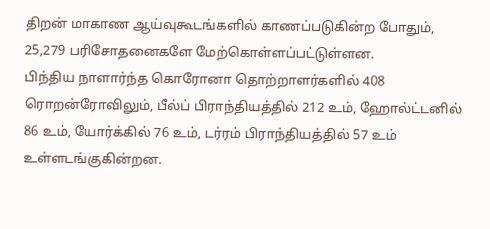திறன் மாகாண ஆய்வுகூடங்களில் காணப்படுகின்ற போதும், 25,279 பரிசோதனைகளே மேற்கொள்ளப்பட்டுள்ளன.
பிந்திய நாளார்ந்த கொரோனா தொற்றாளர்களில் 408 ரொறன்ரோவிலும், பீல்ப் பிராந்தியத்தில் 212 உம், ஹோல்ட்டனில் 86 உம், யோர்க்கில் 76 உம், டர்ரம் பிராந்தியத்தில் 57 உம் உள்ளடங்குகின்றன.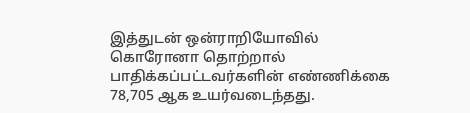இத்துடன் ஒன்ராறியோவில் கொரோனா தொற்றால் பாதிக்கப்பட்டவர்களின் எண்ணிக்கை 78,705 ஆக உயர்வடைந்தது.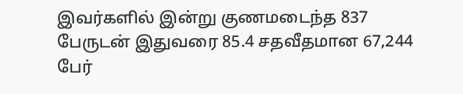இவர்களில் இன்று குணமடைந்த 837 பேருடன் இதுவரை 85.4 சதவீதமான 67,244 பேர்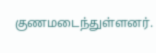குணமடைந்துள்ளனர்.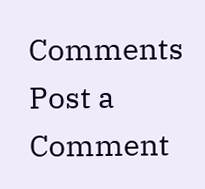Comments
Post a Comment